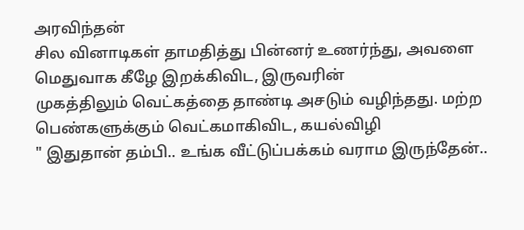அரவிந்தன்
சில வினாடிகள் தாமதித்து பின்னர் உணர்ந்து, அவளை மெதுவாக கீழே இறக்கிவிட, இருவரின்
முகத்திலும் வெட்கத்தை தாண்டி அசடும் வழிந்தது. மற்ற பெண்களுக்கும் வெட்கமாகிவிட, கயல்விழி
" இதுதான் தம்பி.. உங்க வீட்டுப்பக்கம் வராம இருந்தேன்..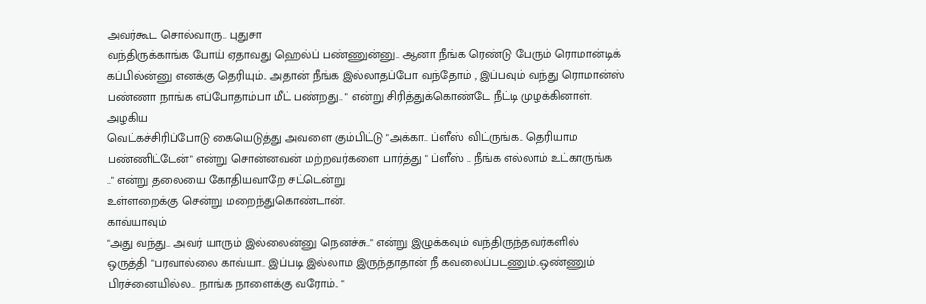அவர்கூட சொல்வாரு.. புதுசா
வந்திருக்காங்க போய் ஏதாவது ஹெல்ப் பண்ணுன்னு.. ஆனா நீங்க ரெண்டு பேரும் ரொமான்டிக்
கப்பில்ன்னு எனக்கு தெரியும்.. அதான் நீங்க இல்லாதப்போ வந்தோம் , இப்பவும் வந்து ரொமான்ஸ்
பண்ணா நாங்க எப்போதாம்பா மீட் பண்றது.. " என்று சிரித்துக்கொண்டே நீட்டி முழக்கினாள்.
அழகிய
வெட்கச்சிரிப்போடு கையெடுத்து அவளை கும்பிட்டு "அக்கா.. ப்ளீஸ் விட்ருங்க.. தெரியாம
பண்ணிட்டேன்" என்று சொன்னவன் மற்றவர்களை பார்த்து " ப்ளீஸ் .. நீங்க எல்லாம் உட்காருங்க
.." என்று தலையை கோதியவாறே சட்டென்று
உள்ளறைக்கு சென்று மறைந்துகொண்டான்.
காவ்யாவும்
"அது வந்து.. அவர் யாரும் இல்லைன்னு நெனச்சு.." என்று இழுக்கவும் வந்திருந்தவர்களில்
ஒருத்தி "பரவால்லை காவ்யா.. இப்படி இல்லாம இருந்தாதான் நீ கவலைப்படணும்..ஒண்ணும்
பிரச்னையில்ல.. நாங்க நாளைக்கு வரோம்.. "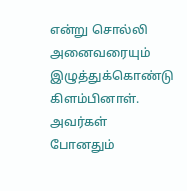என்று சொல்லி அனைவரையும் இழுத்துக்கொண்டு
கிளம்பினாள்.
அவர்கள்
போனதும்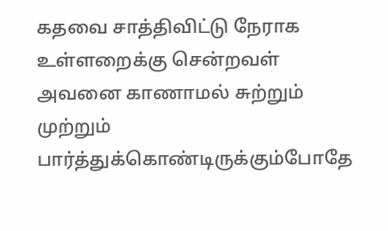கதவை சாத்திவிட்டு நேராக உள்ளறைக்கு சென்றவள் அவனை காணாமல் சுற்றும் முற்றும்
பார்த்துக்கொண்டிருக்கும்போதே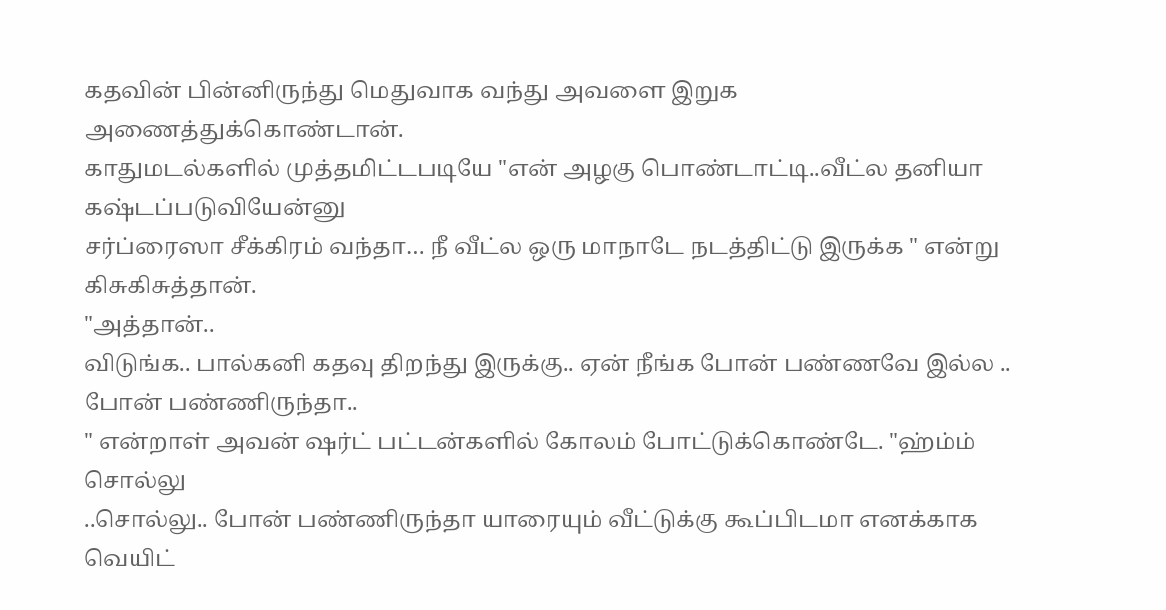கதவின் பின்னிருந்து மெதுவாக வந்து அவளை இறுக அணைத்துக்கொண்டான்.
காதுமடல்களில் முத்தமிட்டபடியே "என் அழகு பொண்டாட்டி..வீட்ல தனியா கஷ்டப்படுவியேன்னு
சர்ப்ரைஸா சீக்கிரம் வந்தா… நீ வீட்ல ஒரு மாநாடே நடத்திட்டு இருக்க " என்று கிசுகிசுத்தான்.
"அத்தான்..
விடுங்க.. பால்கனி கதவு திறந்து இருக்கு.. ஏன் நீங்க போன் பண்ணவே இல்ல .. போன் பண்ணிருந்தா..
" என்றாள் அவன் ஷர்ட் பட்டன்களில் கோலம் போட்டுக்கொண்டே. "ஹ்ம்ம் சொல்லு
..சொல்லு.. போன் பண்ணிருந்தா யாரையும் வீட்டுக்கு கூப்பிடமா எனக்காக வெயிட்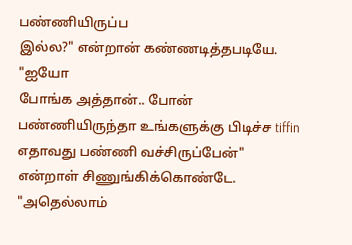பண்ணியிருப்ப
இல்ல?" என்றான் கண்ணடித்தபடியே.
"ஐயோ
போங்க அத்தான்.. போன் பண்ணியிருந்தா உங்களுக்கு பிடிச்ச tiffin எதாவது பண்ணி வச்சிருப்பேன்"
என்றாள் சிணுங்கிக்கொண்டே.
"அதெல்லாம்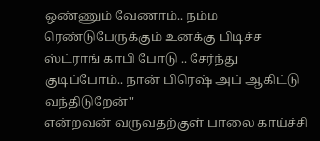ஒண்ணும் வேணாம்.. நம்ம ரெண்டுபேருக்கும் உனக்கு பிடிச்ச ஸ்ட்ராங் காபி போடு .. சேர்ந்து
குடிப்போம்.. நான் பிரெஷ் அப் ஆகிட்டு வந்திடுறேன்"
என்றவன் வருவதற்குள் பாலை காய்ச்சி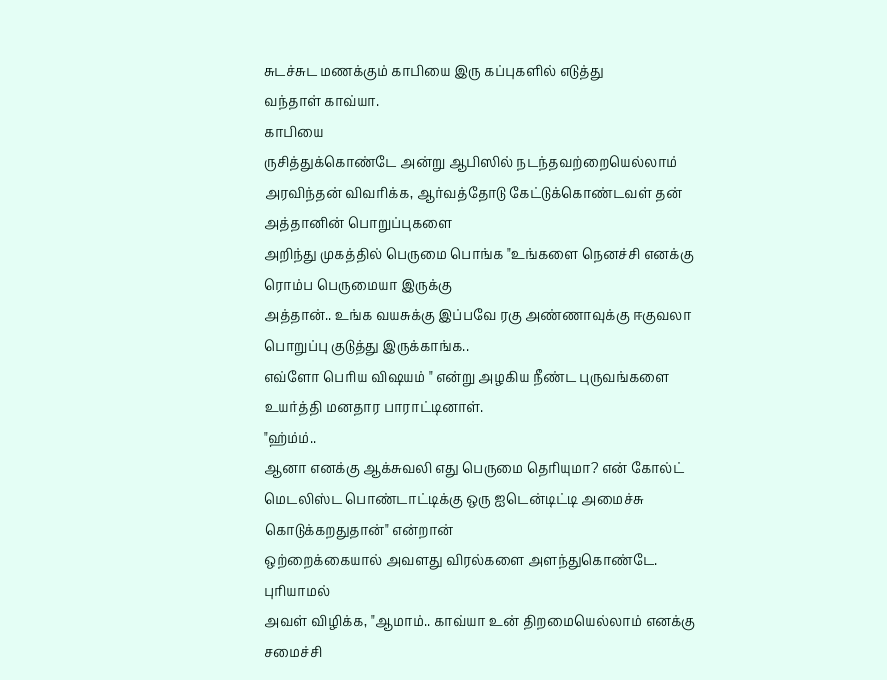சுடச்சுட மணக்கும் காபியை இரு கப்புகளில் எடுத்து
வந்தாள் காவ்யா.
காபியை
ருசித்துக்கொண்டே அன்று ஆபிஸில் நடந்தவற்றையெல்லாம் அரவிந்தன் விவரிக்க, ஆர்வத்தோடு கேட்டுக்கொண்டவள் தன் அத்தானின் பொறுப்புகளை
அறிந்து முகத்தில் பெருமை பொங்க "உங்களை நெனச்சி எனக்கு ரொம்ப பெருமையா இருக்கு
அத்தான்.. உங்க வயசுக்கு இப்பவே ரகு அண்ணாவுக்கு ஈகுவலா பொறுப்பு குடுத்து இருக்காங்க..
எவ்ளோ பெரிய விஷயம் " என்று அழகிய நீண்ட புருவங்களை உயர்த்தி மனதார பாராட்டினாள்.
"ஹ்ம்ம்..
ஆனா எனக்கு ஆக்சுவலி எது பெருமை தெரியுமா? என் கோல்ட் மெடலிஸ்ட பொண்டாட்டிக்கு ஒரு ஐடென்டிட்டி அமைச்சு கொடுக்கறதுதான்" என்றான்
ஒற்றைக்கையால் அவளது விரல்களை அளந்துகொண்டே.
புரியாமல்
அவள் விழிக்க, "ஆமாம்.. காவ்யா உன் திறமையெல்லாம் எனக்கு சமைச்சி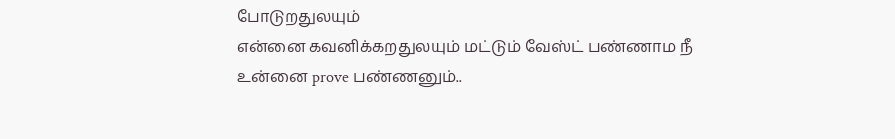போடுறதுலயும்
என்னை கவனிக்கறதுலயும் மட்டும் வேஸ்ட் பண்ணாம நீ உன்னை prove பண்ணனும்..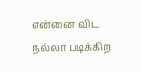என்னை விட
நல்லா படிக்கிற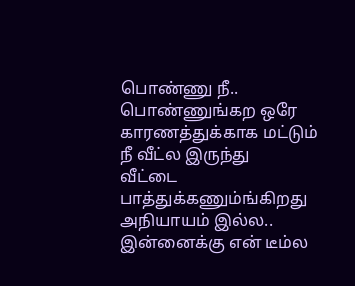பொண்ணு நீ.. பொண்ணுங்கற ஒரே காரணத்துக்காக மட்டும் நீ வீட்ல இருந்து
வீட்டை பாத்துக்கணும்ங்கிறது அநியாயம் இல்ல.. இன்னைக்கு என் டீம்ல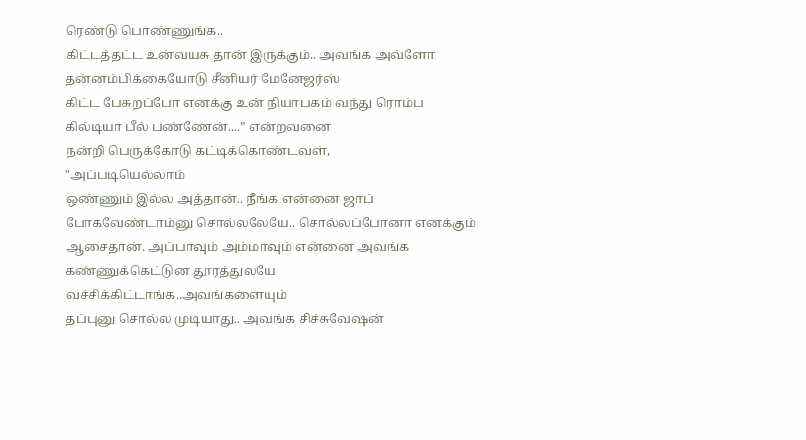ரெண்டு பொண்ணுங்க..
கிட்டத்தட்ட உன்வயசு தான் இருக்கும்.. அவங்க அவ்ளோ தன்னம்பிக்கையோடு சீனியர் மேனேஜர்ஸ்
கிட்ட பேசுறப்போ எனக்கு உன் நியாபகம் வந்து ரொம்ப கில்டியா பீல் பண்ணேன்....” என்றவனை
நன்றி பெருக்கோடு கட்டிக்கொண்டவள்,
"அப்படியெல்லாம்
ஒண்ணும் இல்ல அத்தான்.. நீங்க என்னை ஜாப் போகவேண்டாம்னு சொல்லலேயே.. சொல்லப்போனா எனக்கும்
ஆசைதான். அப்பாவும் அம்மாவும் என்னை அவங்க கண்ணுக்கெட்டுன தூரத்துலயே வச்சிக்கிட்டாங்க..அவங்களையும்
தப்புனு சொல்ல முடியாது.. அவங்க சிச்சுவேஷன்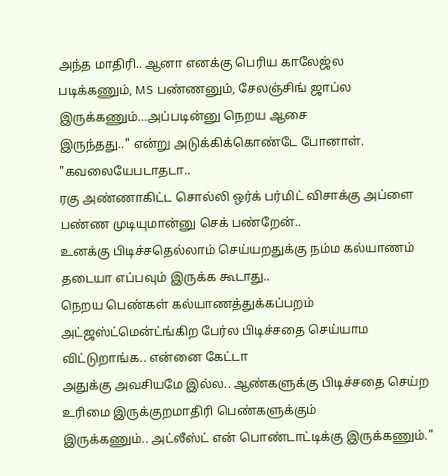அந்த மாதிரி.. ஆனா எனக்கு பெரிய காலேஜ்ல
படிக்கணும், MS பண்ணனும், சேலஞ்சிங் ஜாப்ல இருக்கணும்…அப்படின்னு நெறய ஆசை
இருந்தது.." என்று அடுக்கிக்கொண்டே போனாள்.
"கவலையேபடாதடா..
ரகு அண்ணாகிட்ட சொல்லி ஒர்க் பர்மிட் விசாக்கு அப்ளை பண்ண முடியுமான்னு செக் பண்றேன்..
உனக்கு பிடிச்சதெல்லாம் செய்யறதுக்கு நம்ம கல்யாணம் தடையா எப்பவும் இருக்க கூடாது..
நெறய பெண்கள் கல்யாணத்துக்கப்பறம் அட்ஜஸ்ட்மென்ட்ங்கிற பேர்ல பிடிச்சதை செய்யாம விட்டுறாங்க.. என்னை கேட்டா
அதுக்கு அவசியமே இல்ல.. ஆண்களுக்கு பிடிச்சதை செய்ற உரிமை இருக்குறமாதிரி பெண்களுக்கும்
இருக்கணும்.. அட்லீஸ்ட் என் பொண்டாட்டிக்கு இருக்கணும்."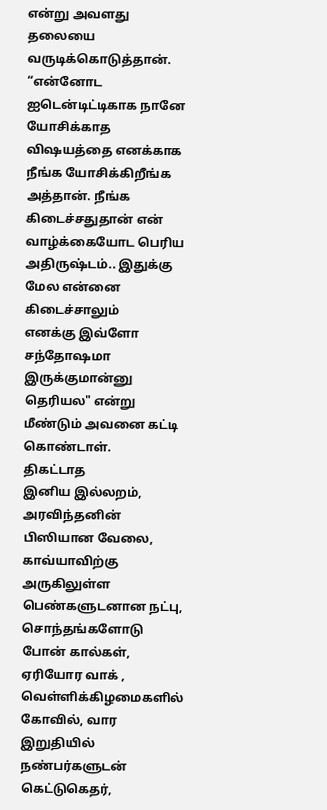என்று அவளது தலையை வருடிக்கொடுத்தான்.
“என்னோட
ஐடென்டிட்டிகாக நானே யோசிக்காத விஷயத்தை எனக்காக நீங்க யோசிக்கிறீங்க அத்தான். நீங்க
கிடைச்சதுதான் என் வாழ்க்கையோட பெரிய அதிருஷ்டம்.. இதுக்கு மேல என்னை கிடைச்சாலும்
எனக்கு இவ்ளோ சந்தோஷமா இருக்குமான்னு தெரியல" என்று மீண்டும் அவனை கட்டி கொண்டாள்.
திகட்டாத
இனிய இல்லறம், அரவிந்தனின் பிஸியான வேலை, காவ்யாவிற்கு
அருகிலுள்ள பெண்களுடனான நட்பு, சொந்தங்களோடு போன் கால்கள், ஏரியோர வாக் , வெள்ளிக்கிழமைகளில்
கோவில், வார இறுதியில் நண்பர்களுடன் கெட்டுகெதர்,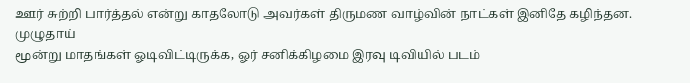ஊர் சுற்றி பார்த்தல் என்று காதலோடு அவர்கள் திருமண வாழ்வின் நாட்கள் இனிதே கழிந்தன.
முழுதாய்
மூன்று மாதங்கள் ஓடிவிட்டிருக்க, ஓர் சனிக்கிழமை இரவு டிவியில் படம்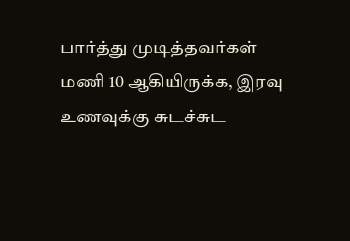பார்த்து முடித்தவர்கள்
மணி 10 ஆகியிருக்க, இரவு உணவுக்கு சுடச்சுட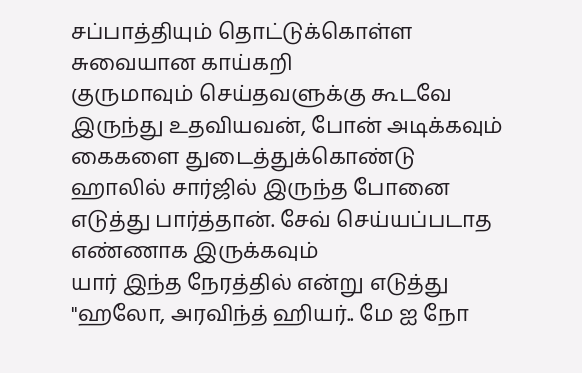சப்பாத்தியும் தொட்டுக்கொள்ள சுவையான காய்கறி
குருமாவும் செய்தவளுக்கு கூடவே இருந்து உதவியவன், போன் அடிக்கவும் கைகளை துடைத்துக்கொண்டு
ஹாலில் சார்ஜில் இருந்த போனை எடுத்து பார்த்தான். சேவ் செய்யப்படாத எண்ணாக இருக்கவும்
யார் இந்த நேரத்தில் என்று எடுத்து "ஹலோ, அரவிந்த் ஹியர்.. மே ஐ நோ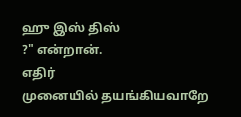ஹு இஸ் திஸ்
?" என்றான்.
எதிர்
முனையில் தயங்கியவாறே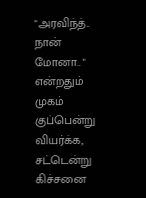"அரவிந்த்.. நான் மோனா.. " என்றதும் முகம் குப்பென்று
வியர்க்க, சட்டென்று கிச்சனை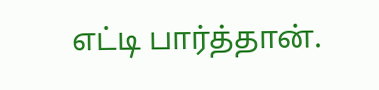எட்டி பார்த்தான்.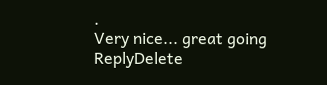.
Very nice... great going
ReplyDelete